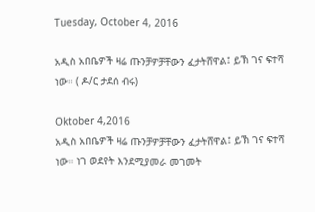Tuesday, October 4, 2016

አዲስ አበቤዎች ዛሬ ጡንቻዎቻቸውን ፈታትሸዋል፤ ይኽ ገና ፍተሻ ነው። ( ዶ/ር ታደሰ ብሩ)

Oktober 4,2016
አዲስ አበቤዎች ዛሬ ጡንቻዎቻቸውን ፈታትሸዋል፤ ይኽ ገና ፍተሻ ነው። ነገ ወደየት እንደሚያመራ መገመት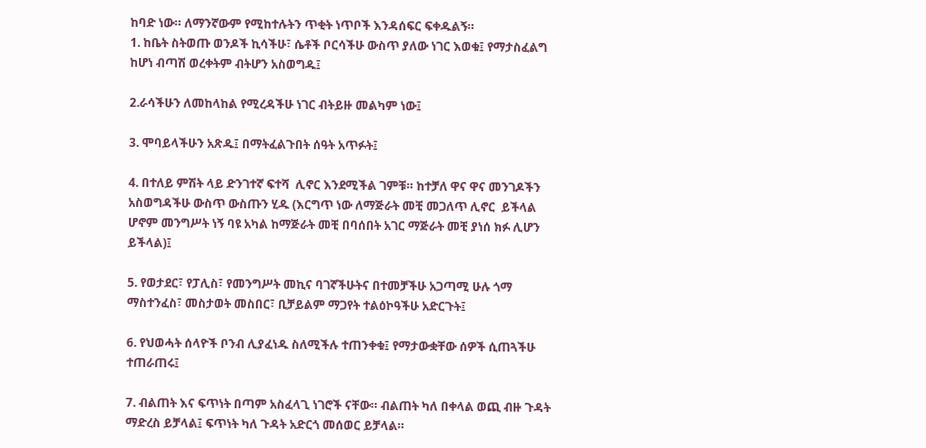ከባድ ነው። ለማንኛውም የሚከተሉትን ጥቂት ነጥቦች እንዳሰፍር ፍቀዱልኝ።
1. ከቤት ስትወጡ ወንዶች ኪሳችሁ፣ ሴቶች ቦርሳችሁ ውስጥ ያለው ነገር እወቁ፤ የማታስፈልግ ከሆነ ብጣሽ ወረቀትም ብትሆን አስወግዱ፤

2.ራሳችሁን ለመከላከል የሚረዳችሁ ነገር ብትይዙ መልካም ነው፤

3. ሞባይላችሁን አጽዱ፤ በማትፈልጉበት ሰዓት አጥፉት፤

4. በተለይ ምሽት ላይ ድንገተኛ ፍተሻ  ሊኖር እንደሚችል ገምቹ። ከተቻለ ዋና ዋና መንገዶችን አስወግዳችሁ ውስጥ ውስጡን ሂዱ (እርግጥ ነው ለማጅራት መቺ መጋለጥ ሊኖር  ይችላል ሆኖም መንግሥት ነኝ ባዩ አካል ከማጅራት መቺ በባሰበት አገር ማጅራት መቺ ያነሰ ክፉ ሊሆን ይችላል)፤

5. የወታደር፣ የፓሊስ፣ የመንግሥት መኪና ባገኛችሁትና በተመቻችሁ አጋጣሚ ሁሉ ጎማ ማስተንፈስ፣ መስታወት መስበር፣ ቢቻይልም ማጋየት ተልዕኮዓችሁ አድርጉት፤

6. የህወሓት ሰላዮች ቦንብ ሊያፈነዱ ስለሚችሉ ተጠንቀቁ፤ የማታውቋቸው ሰዎች ሲጠጓችሁ ተጠራጠሩ፤

7. ብልጠት እና ፍጥነት በጣም አስፈላጊ ነገሮች ናቸው። ብልጠት ካለ በቀላል ወጪ ብዙ ጉዳት ማድረስ ይቻላል፤ ፍጥነት ካለ ጉዳት አድርጎ መሰወር ይቻላል።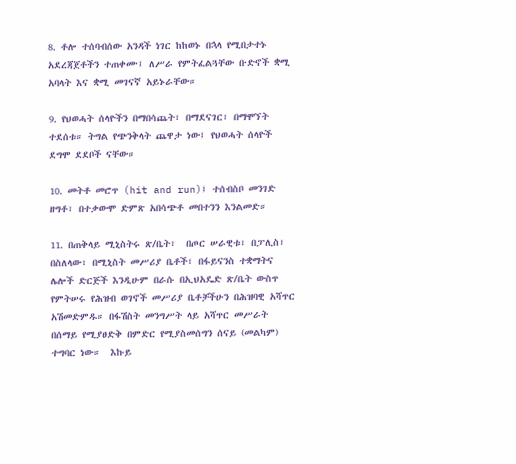8. ቶሎ ተሰባብሰው አንዳች ነገር ከከወኑ በኋላ የሚበታተኑ አደረጃጀቶችን ተጠቀሙ፤ ለሥራ የምትፈልጓቸው ቡድኖች ቋሚ አባላት እና ቋሚ መገናኛ አይኑራቸው።

9. የህወሓት ሰላዮችን በማበሳጨት፣ በማደናገር፣ በማሞኘት ተደሰቱ። ትግል የጭንቅላት ጨዋታ ነው፤ የህወሓት ሰላዮች ደግሞ ደደቦች ናቸው።

10. መትቶ መሮጥ (hit and run)፤ ተሰብስቦ መንገድ ዘግቶ፣ በተቃውሞ ድምጽ አበሳጭቶ መበተንን እንልመድ።

11. በጠቅላይ ሚኒስትሩ ጽ/ቤት፣  በጦር ሠራዊቱ፣ በፓሊስ፣ በስለላው፣ በሚኒስት መሥሪያ ቤቶች፣ በፋይናንስ ተቋማትና ሌሎች ድርጅች እንዲሁም በራሱ በኢህአዴድ ጽ/ቤት ውስጥ የምትሠሩ የሕዝብ ወገኖች መሥሪያ ቤቶቻችሁን በሕዝባዊ አሻጥር አሽመድምዱ። በፋሽስት መንግሥት ላይ አሻጥር መሥራት በሰማይ የሚያፀድቅ በምድር የሚያስመሰግን ሰናይ (መልካም) ተግባር ነው።  እኩይ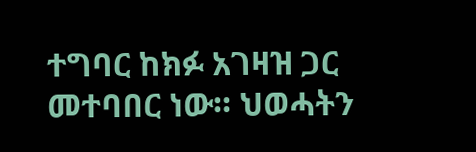ተግባር ከክፉ አገዛዝ ጋር መተባበር ነው። ህወሓትን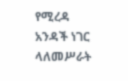የሚረዳ አንዳች ነገር ላለመሥራት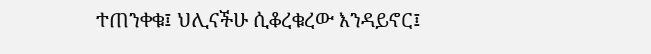ተጠንቀቁ፤ ህሊናችሁ ሲቆረቁረው እንዳይኖር፤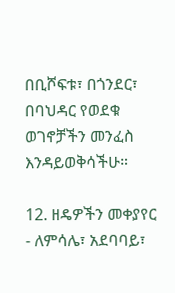በቢሾፍቱ፣ በጎንደር፣ በባህዳር የወደቁ ወገኖቻችን መንፈስ እንዳይወቅሳችሁ።

12. ዘዴዎችን መቀያየር - ለምሳሌ፣ አደባባይ፣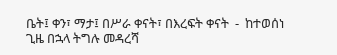ቤት፤ ቀን፣ ማታ፤ በሥራ ቀናት፣ በእረፍት ቀናት  -  ከተወሰነ  ጊዜ በኋላ ትግሉ መዳረሻ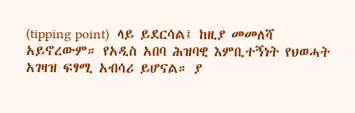(tipping point)  ላይ ይደርሳል፤ ከዚያ መመለሻ አይኖረውም። የአዲስ አበባ ሕዝባዊ እምቢተኝነት የህወሓት አገዛዝ ፍፃሚ አብሳሪ ይሆናል። ያ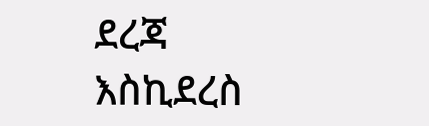ደረጃ እስኪደረስ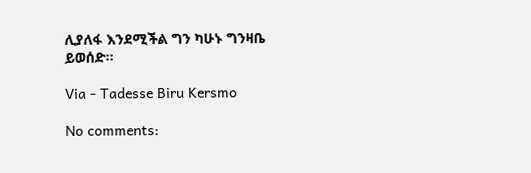ሊያለፋ እንደሚችል ግን ካሁኑ ግንዛቤ ይወሰድ።

Via - Tadesse Biru Kersmo

No comments: